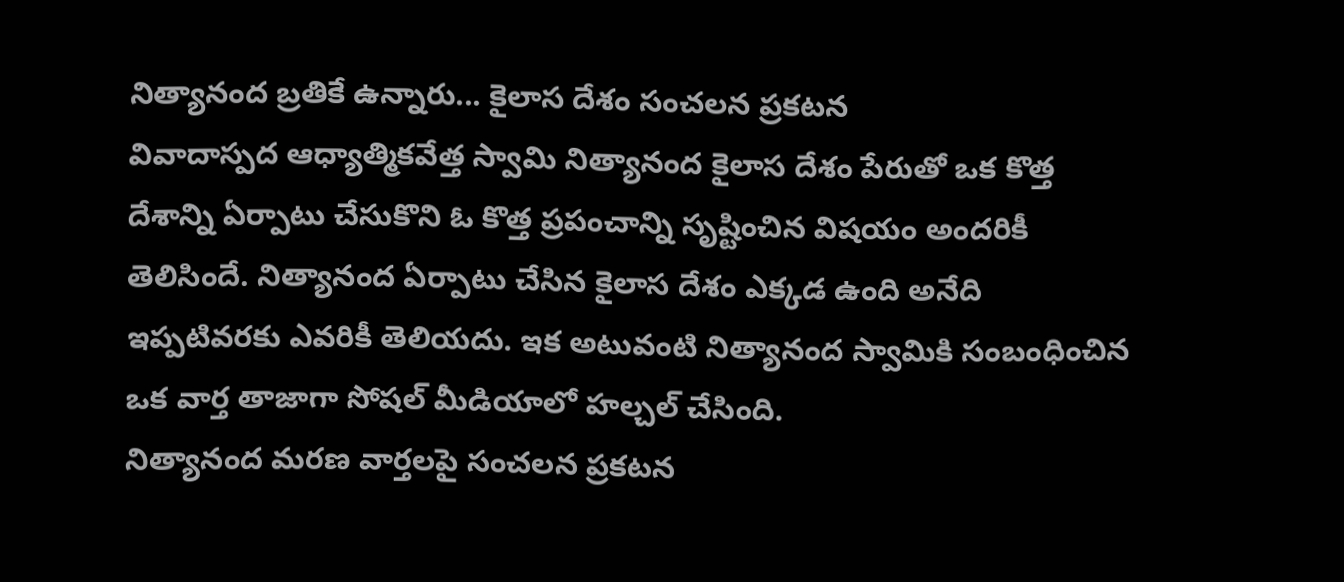నిత్యానంద బ్రతికే ఉన్నారు... కైలాస దేశం సంచలన ప్రకటన
వివాదాస్పద ఆధ్యాత్మికవేత్త స్వామి నిత్యానంద కైలాస దేశం పేరుతో ఒక కొత్త దేశాన్ని ఏర్పాటు చేసుకొని ఓ కొత్త ప్రపంచాన్ని సృష్టించిన విషయం అందరికీ తెలిసిందే. నిత్యానంద ఏర్పాటు చేసిన కైలాస దేశం ఎక్కడ ఉంది అనేది ఇప్పటివరకు ఎవరికీ తెలియదు. ఇక అటువంటి నిత్యానంద స్వామికి సంబంధించిన ఒక వార్త తాజాగా సోషల్ మీడియాలో హల్చల్ చేసింది.
నిత్యానంద మరణ వార్తలపై సంచలన ప్రకటన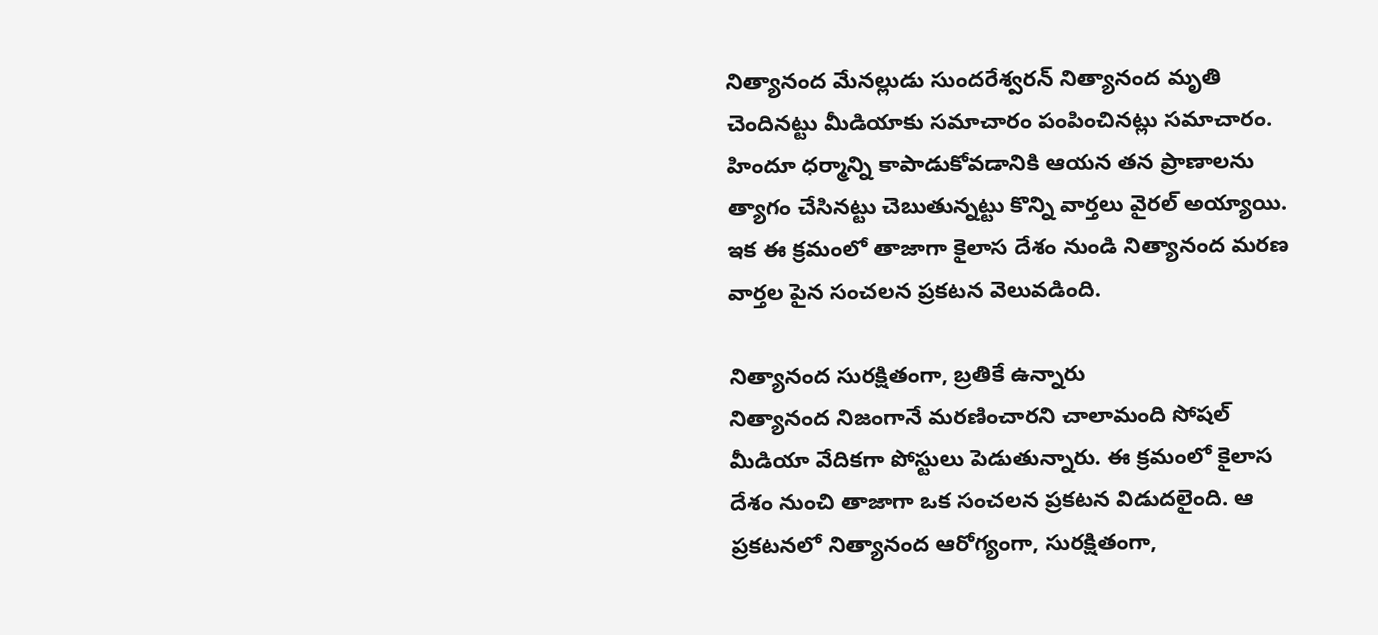నిత్యానంద మేనల్లుడు సుందరేశ్వరన్ నిత్యానంద మృతి చెందినట్టు మీడియాకు సమాచారం పంపించినట్లు సమాచారం. హిందూ ధర్మాన్ని కాపాడుకోవడానికి ఆయన తన ప్రాణాలను త్యాగం చేసినట్టు చెబుతున్నట్టు కొన్ని వార్తలు వైరల్ అయ్యాయి. ఇక ఈ క్రమంలో తాజాగా కైలాస దేశం నుండి నిత్యానంద మరణ వార్తల పైన సంచలన ప్రకటన వెలువడింది.

నిత్యానంద సురక్షితంగా, బ్రతికే ఉన్నారు
నిత్యానంద నిజంగానే మరణించారని చాలామంది సోషల్ మీడియా వేదికగా పోస్టులు పెడుతున్నారు. ఈ క్రమంలో కైలాస దేశం నుంచి తాజాగా ఒక సంచలన ప్రకటన విడుదలైంది. ఆ ప్రకటనలో నిత్యానంద ఆరోగ్యంగా, సురక్షితంగా,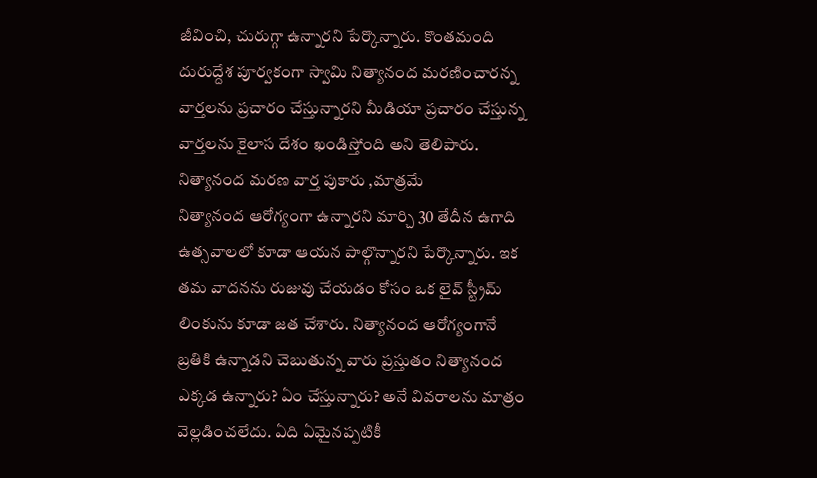జీవించి, చురుగ్గా ఉన్నారని పేర్కొన్నారు. కొంతమంది దురుద్దేశ పూర్వకంగా స్వామి నిత్యానంద మరణించారన్న వార్తలను ప్రచారం చేస్తున్నారని మీడియా ప్రచారం చేస్తున్న వార్తలను కైలాస దేశం ఖండిస్తోంది అని తెలిపారు.
నిత్యానంద మరణ వార్త పుకారు ,మాత్రమే
నిత్యానంద ఆరోగ్యంగా ఉన్నారని మార్చి 30 తేదీన ఉగాది ఉత్సవాలలో కూడా ఆయన పాల్గొన్నారని పేర్కొన్నారు. ఇక తమ వాదనను రుజువు చేయడం కోసం ఒక లైవ్ స్ట్రీమ్ లింకును కూడా జత చేశారు. నిత్యానంద ఆరోగ్యంగానే బ్రతికి ఉన్నాడని చెబుతున్న వారు ప్రస్తుతం నిత్యానంద ఎక్కడ ఉన్నారు? ఏం చేస్తున్నారు? అనే వివరాలను మాత్రం వెల్లడించలేదు. ఏది ఏమైనప్పటికీ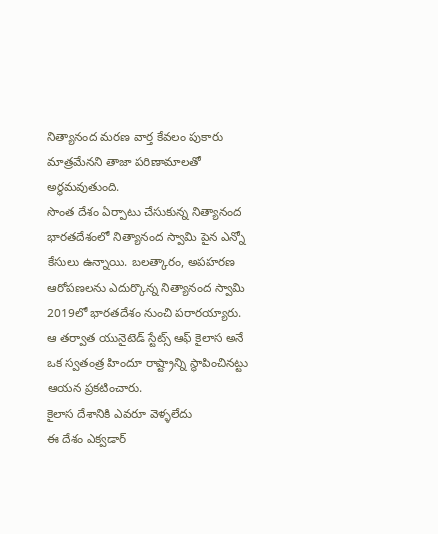నిత్యానంద మరణ వార్త కేవలం పుకారు మాత్రమేనని తాజా పరిణామాలతో అర్థమవుతుంది.
సొంత దేశం ఏర్పాటు చేసుకున్న నిత్యానంద
భారతదేశంలో నిత్యానంద స్వామి పైన ఎన్నో కేసులు ఉన్నాయి. బలత్కారం, అపహరణ ఆరోపణలను ఎదుర్కొన్న నిత్యానంద స్వామి 2019లో భారతదేశం నుంచి పరారయ్యారు. ఆ తర్వాత యునైటెడ్ స్టేట్స్ ఆఫ్ కైలాస అనే ఒక స్వతంత్ర హిందూ రాష్ట్రాన్ని స్థాపించినట్టు ఆయన ప్రకటించారు.
కైలాస దేశానికి ఎవరూ వెళ్ళలేదు
ఈ దేశం ఎక్వడార్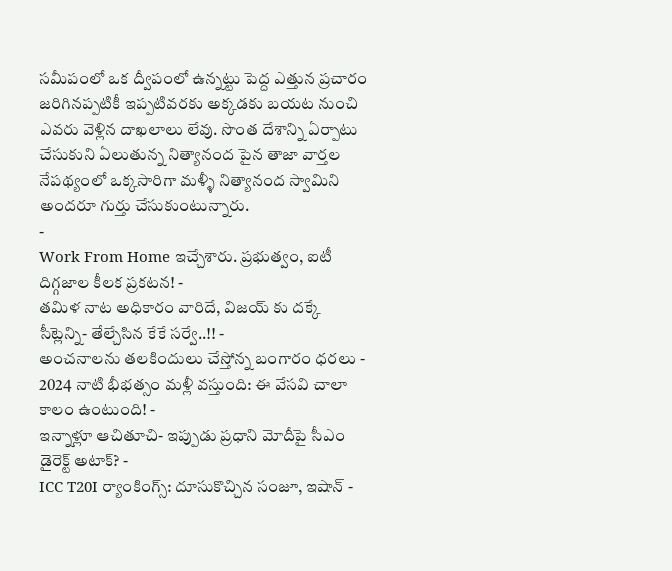సమీపంలో ఒక ద్వీపంలో ఉన్నట్టు పెద్ద ఎత్తున ప్రచారం జరిగినప్పటికీ ఇప్పటివరకు అక్కడకు బయట నుంచి ఎవరు వెళ్లిన దాఖలాలు లేవు. సొంత దేశాన్ని ఏర్పాటు చేసుకుని ఏలుతున్న నిత్యానంద పైన తాజా వార్తల నేపథ్యంలో ఒక్కసారిగా మళ్ళీ నిత్యానంద స్వామిని అందరూ గుర్తు చేసుకుంటున్నారు.
-
Work From Home ఇచ్చేశారు. ప్రభుత్వం, ఐటీ దిగ్గజాల కీలక ప్రకటన! -
తమిళ నాట అధికారం వారిదే, విజయ్ కు దక్కే సీట్లెన్ని- తేల్చేసిన కేకే సర్వే..!! -
అంచనాలను తలకిందులు చేస్తోన్న బంగారం ధరలు -
2024 నాటి భీభత్సం మళ్లీ వస్తుంది: ఈ వేసవి చాలా కాలం ఉంటుంది! -
ఇన్నాళ్లూ ఆచితూచి- ఇప్పుడు ప్రధాని మోదీపై సీఎం డైరెక్ట్ అటాక్? -
ICC T20I ర్యాంకింగ్స్: దూసుకొచ్చిన సంజూ, ఇషాన్ -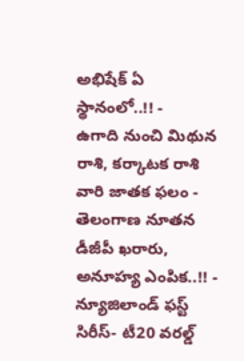అభిషేక్ ఏ స్థానంలో..!! -
ఉగాది నుంచి మిథున రాశి, కర్కాటక రాశి వారి జాతక ఫలం -
తెలంగాణ నూతన డీజీపీ ఖరారు, అనూహ్య ఎంపిక..!! -
న్యూజిలాండ్ ఫస్ట్ సిరీస్- టీ20 వరల్డ్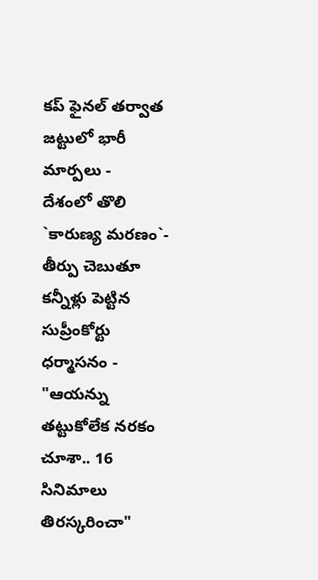కప్ ఫైనల్ తర్వాత జట్టులో భారీ మార్పలు -
దేశంలో తొలి `కారుణ్య మరణం`- తీర్పు చెబుతూ కన్నీళ్లు పెట్టిన సుప్రీంకోర్టు ధర్మాసనం -
"ఆయన్ను తట్టుకోలేక నరకం చూశా.. 16 సినిమాలు తిరస్కరించా"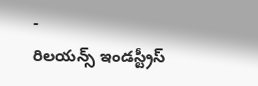-
రిలయన్స్ ఇండస్ట్రీస్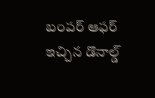బంపర్ ఆఫర్ ఇచ్చిన డొనాల్డ్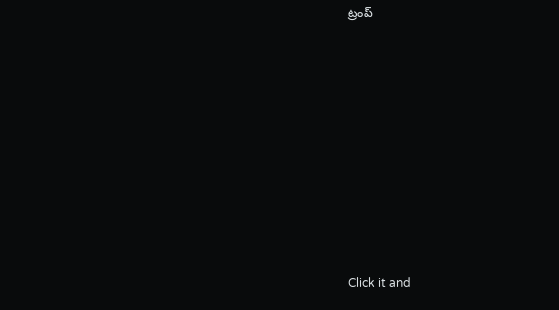ట్రంప్












Click it and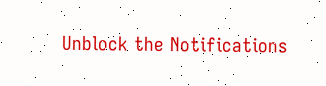Unblock the Notifications